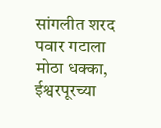सांगलीत शरद पवार गटाला मोठा धक्का, ईश्वरपूरच्या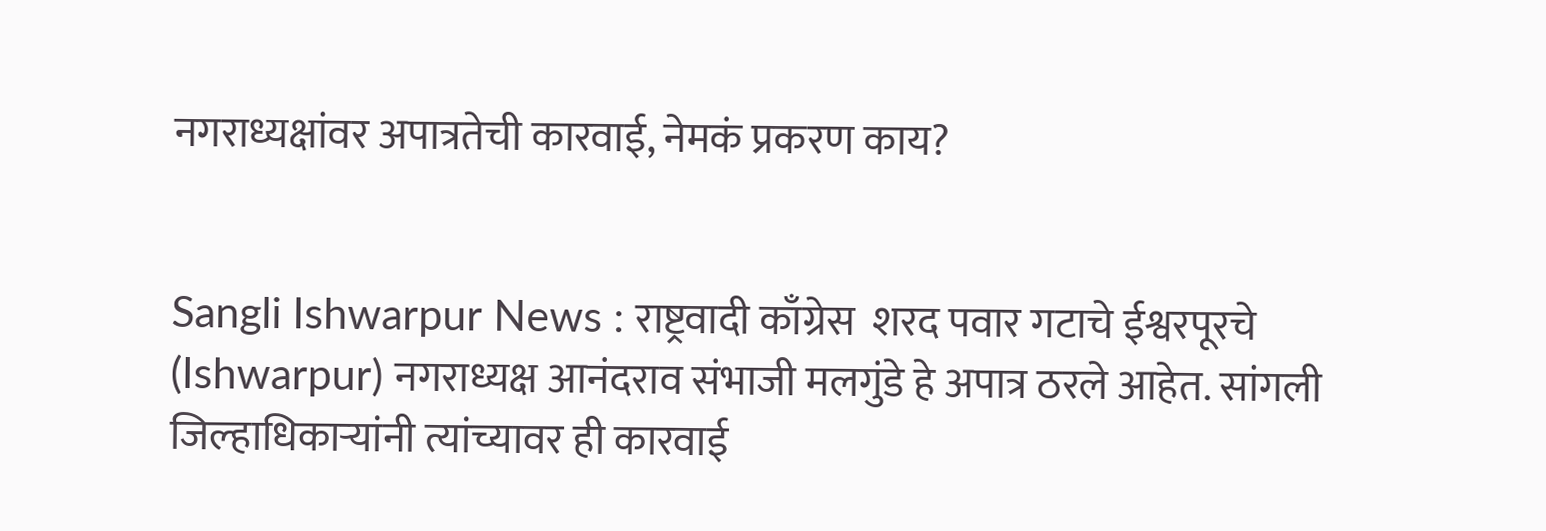नगराध्यक्षांवर अपात्रतेची कारवाई, नेमकं प्रकरण काय?


Sangli Ishwarpur News : राष्ट्रवादी काँग्रेस  शरद पवार गटाचे ईश्वरपूरचे (Ishwarpur) नगराध्यक्ष आनंदराव संभाजी मलगुंडे हे अपात्र ठरले आहेत. सांगली जिल्हाधिकाऱ्यांनी त्यांच्यावर ही कारवाई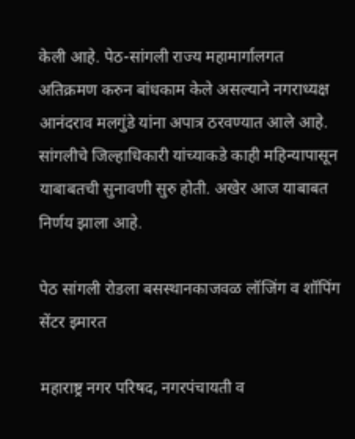केली आहे. पेठ-सांगली राज्य महामार्गालगत अतिक्रमण करुन बांधकाम केले असल्याने नगराध्यक्ष आनंदराव मलगुंडे यांना अपात्र ठरवण्यात आले आहे. सांगलीचे जिल्हाधिकारी यांच्याकडे काही महिन्यापासून याबाबतची सुनावणी सुरु होती. अखेर आज याबाबत निर्णय झाला आहे.

पेठ सांगली रोडला बसस्थानकाजवळ लॉजिंग व शॉपिंग सेंटर इमारत

महाराष्ट्र नगर परिषद, नगरपंचायती व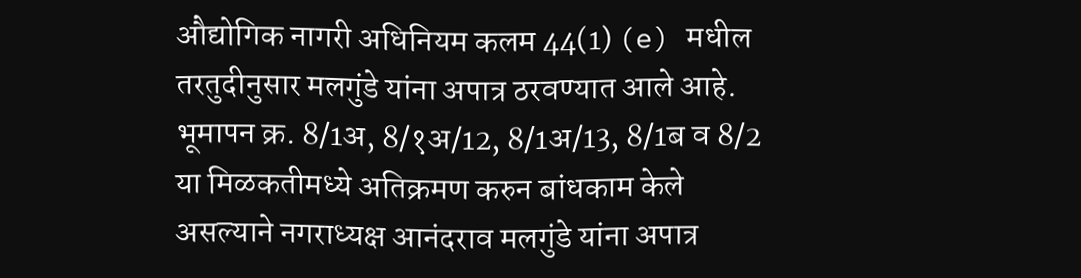औद्योगिक नागरी अधिनियम कलम 44(1) (e) मधील तरतुदीनुसार मलगुंडे यांना अपात्र ठरवण्यात आले आहे. भूमापन क्र. 8/1अ, 8/१अ/12, 8/1अ/13, 8/1ब व 8/2 या मिळकतीमध्ये अतिक्रमण करुन बांधकाम केले असल्याने नगराध्यक्ष आनंदराव मलगुंडे यांना अपात्र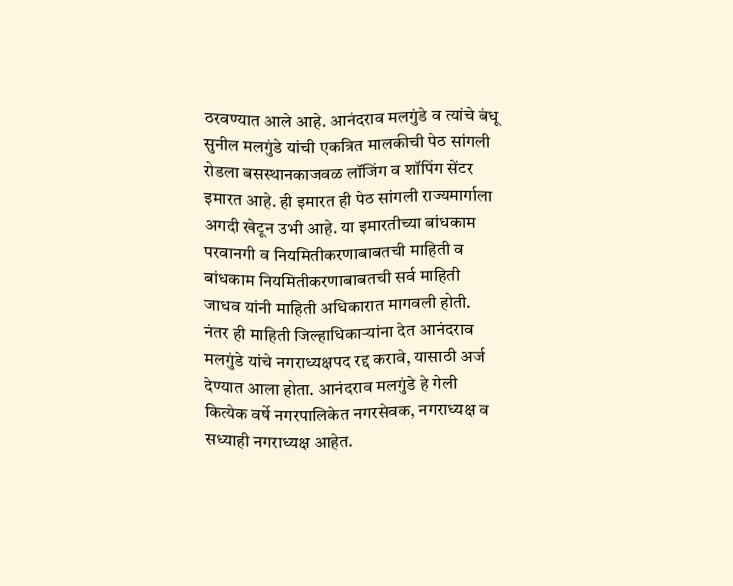ठरवण्यात आले आहे. आनंदराव मलगुंडे व त्यांचे बंधू सुनील मलगुंडे यांची एकत्रित मालकीची पेठ सांगली रोडला बसस्थानकाजवळ लॉजिंग व शॉपिंग सेंटर इमारत आहे. ही इमारत ही पेठ सांगली राज्यमार्गाला अगदी खेटून उभी आहे. या इमारतीच्या बांधकाम परवानगी व नियमितीकरणाबाबतची माहिती व बांधकाम नियमितीकरणाबाबतची सर्व माहिती जाधव यांनी माहिती अधिकारात मागवली होती. नंतर ही माहिती जिल्हाधिकाऱ्यांना देत आनंदराव मलगुंडे यांचे नगराध्यक्षपद रद्द करावे, यासाठी अर्ज देण्यात आला होता. आनंदराव मलगुंडे हे गेली कित्येक वर्षे नगरपालिकेत नगरसेवक, नगराध्यक्ष व सध्याही नगराध्यक्ष आहेत.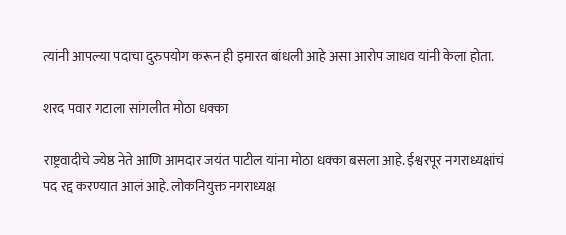त्यांनी आपल्या पदाचा दुरुपयोग करून ही इमारत बांधली आहे असा आरोप जाधव यांनी केला होता.

शरद पवार गटाला सांगलीत मोठा धक्का

राष्ट्रवादीचे ज्येष्ठ नेते आणि आमदार जयंत पाटील यांना मोठा धक्का बसला आहे. ईश्वरपूर नगराध्यक्षांचं पद रद्द करण्यात आलं आहे. लोकनियुक्त नगराध्यक्ष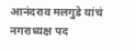आनंदराव मलगुडे यांचं नगराध्यक्ष पद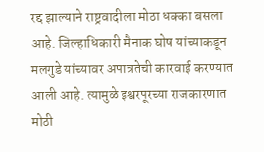रद्द झाल्याने राष्ट्रवादीला मोठा धक्का बसला आहे. जिल्हाधिकारी मैनाक घोष यांच्याकडून मलगुडे यांच्यावर अपात्रतेची कारवाई करण्यात आली आहे. त्यामुळे इश्वरपूरच्या राजकारणात मोठी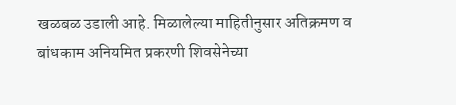खळबळ उडाली आहे. मिळालेल्या माहितीनुसार अतिक्रमण व बांधकाम अनियमित प्रकरणी शिवसेनेच्या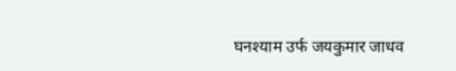घनश्याम उर्फ जयकुमार जाधव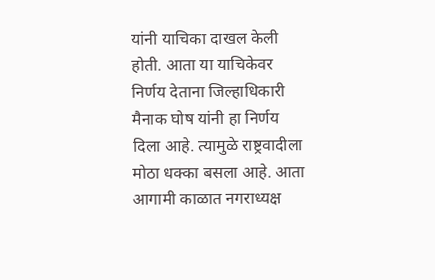यांनी याचिका दाखल केली होती. आता या याचिकेवर निर्णय देताना जिल्हाधिकारी मैनाक घोष यांनी हा निर्णय दिला आहे. त्यामुळे राष्ट्रवादीला मोठा धक्का बसला आहे. आता आगामी काळात नगराध्यक्ष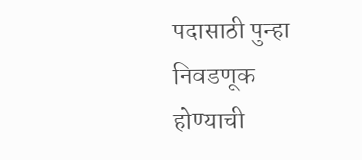पदासाठी पुन्हा निवडणूक होण्याची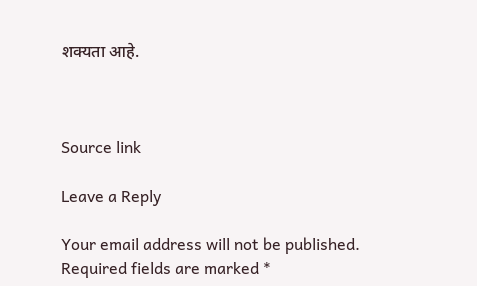शक्यता आहे.



Source link

Leave a Reply

Your email address will not be published. Required fields are marked *